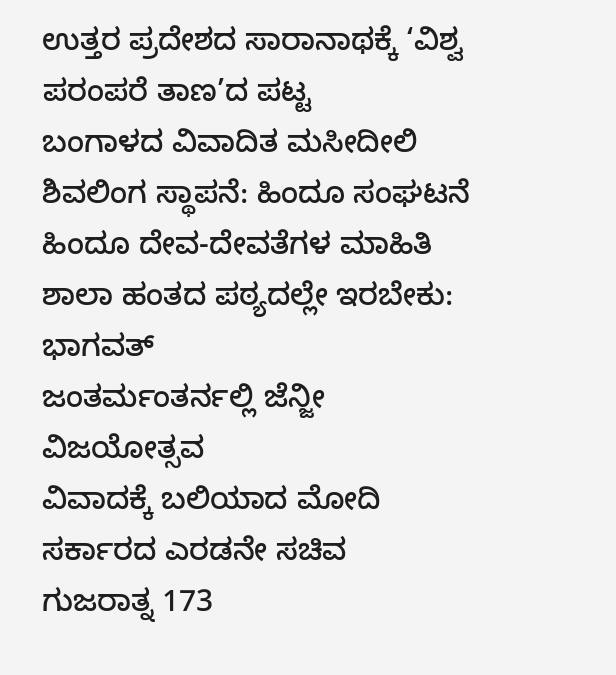ಉತ್ತರ ಪ್ರದೇಶದ ಸಾರಾನಾಥಕ್ಕೆ ‘ವಿಶ್ವ ಪರಂಪರೆ ತಾಣ’ದ ಪಟ್ಟ
ಬಂಗಾಳದ ವಿವಾದಿತ ಮಸೀದೀಲಿ ಶಿವಲಿಂಗ ಸ್ಥಾಪನೆ: ಹಿಂದೂ ಸಂಘಟನೆ
ಹಿಂದೂ ದೇವ-ದೇವತೆಗಳ ಮಾಹಿತಿ ಶಾಲಾ ಹಂತದ ಪಠ್ಯದಲ್ಲೇ ಇರಬೇಕು: ಭಾಗವತ್
ಜಂತರ್ಮಂತರ್ನಲ್ಲಿ ಜೆನ್ಜೀ ವಿಜಯೋತ್ಸವ
ವಿವಾದಕ್ಕೆ ಬಲಿಯಾದ ಮೋದಿ ಸರ್ಕಾರದ ಎರಡನೇ ಸಚಿವ
ಗುಜರಾತ್ನ 173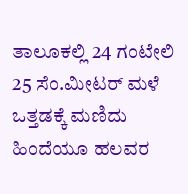ತಾಲೂಕಲ್ಲಿ 24 ಗಂಟೇಲಿ 25 ಸೆಂ.ಮೀಟರ್ ಮಳೆ
ಒತ್ತಡಕ್ಕೆ ಮಣಿದು ಹಿಂದೆಯೂ ಹಲವರ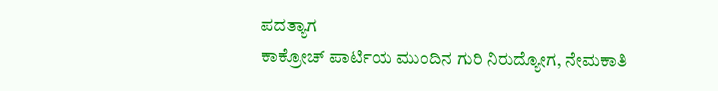ಪದತ್ಯಾಗ
ಕಾಕ್ರೋಚ್ ಪಾರ್ಟಿಯ ಮುಂದಿನ ಗುರಿ ನಿರುದ್ಯೋಗ, ನೇಮಕಾತಿ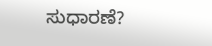ಸುಧಾರಣೆ?